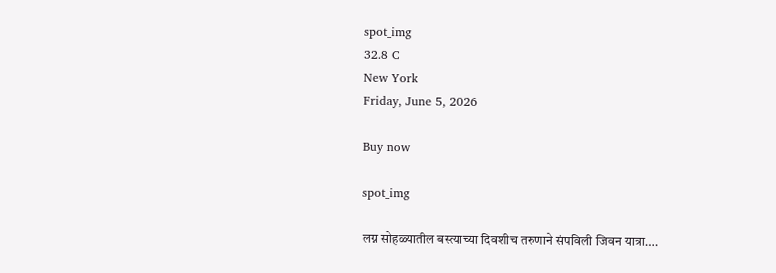spot_img
32.8 C
New York
Friday, June 5, 2026

Buy now

spot_img

लग्न सोहळ्यातील बस्त्याच्या दिवशीच तरुणाने संपविली जिवन यात्रा….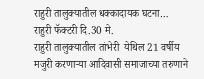राहुरी तालुक्यातील धक्कादायक घटना…
राहुरी फॅक्टरी दि.30 मे.
राहुरी तालुक्यातील तांभेरी  येथिल 21 वर्षीय  मजुरी करणाऱ्या आदिवासी समाजाच्या तरुणाने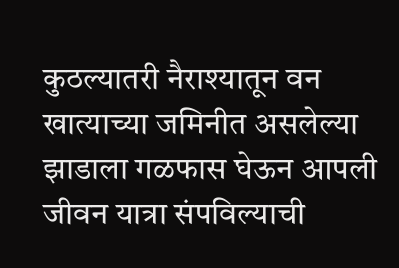कुठल्यातरी नैराश्यातून वन खात्याच्या जमिनीत असलेल्या झाडाला गळफास घेऊन आपली जीवन यात्रा संपविल्याची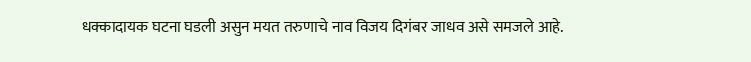धक्कादायक घटना घडली असुन मयत तरुणाचे नाव विजय दिगंबर जाधव असे समजले आहे.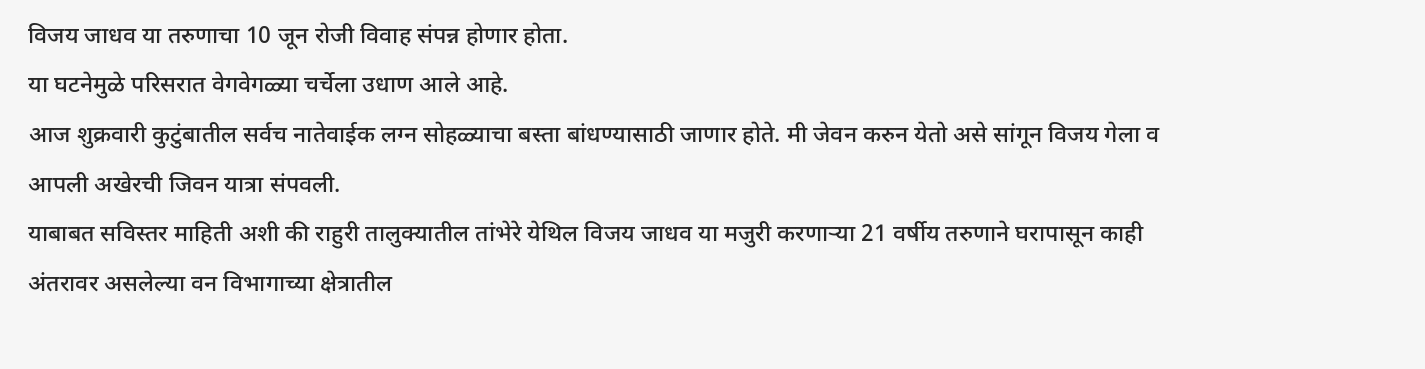विजय जाधव या तरुणाचा 10 जून रोजी विवाह संपन्न होणार होता.
या घटनेमुळे परिसरात वेगवेगळ्या चर्चेला उधाण आले आहे.
आज शुक्रवारी कुटुंबातील सर्वच नातेवाईक लग्न सोहळ्याचा बस्ता बांधण्यासाठी जाणार होते. मी जेवन करुन येतो असे सांगून विजय गेला व आपली अखेरची जिवन यात्रा संपवली.
याबाबत सविस्तर माहिती अशी की राहुरी तालुक्यातील तांभेरे येथिल विजय जाधव या मजुरी करणाऱ्या 21 वर्षीय तरुणाने घरापासून काही अंतरावर असलेल्या वन विभागाच्या क्षेत्रातील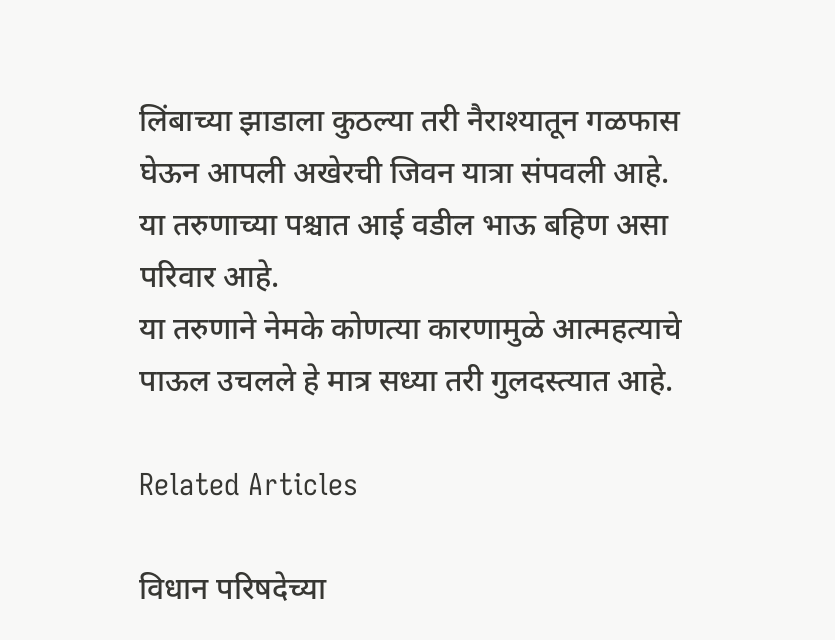लिंबाच्या झाडाला कुठल्या तरी नैराश्यातून गळफास घेऊन आपली अखेरची जिवन यात्रा संपवली आहे.
या तरुणाच्या पश्चात आई वडील भाऊ बहिण असा परिवार आहे.
या तरुणाने नेमके कोणत्या कारणामुळे आत्महत्याचे पाऊल उचलले हे मात्र सध्या तरी गुलदस्त्यात आहे.

Related Articles

विधान परिषदेच्या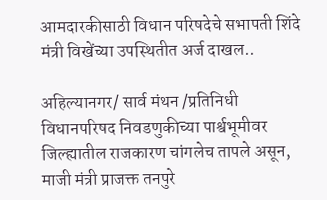आमदारकीसाठी विधान परिषदेचे सभापती शिंदे मंत्री विखेंच्या उपस्थितीत अर्ज दाखल..

अहिल्यानगर/ सार्व मंथन /प्रतिनिधी विधानपरिषद निवडणुकीच्या पार्श्वभूमीवर जिल्ह्यातील राजकारण चांगलेच तापले असून, माजी मंत्री प्राजक्त तनपुरे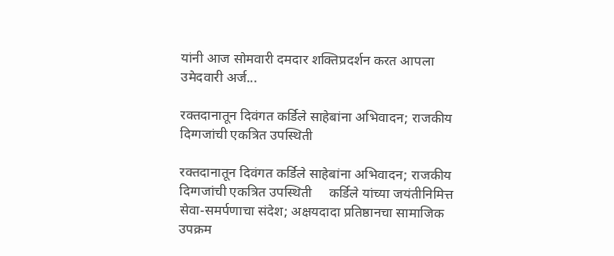यांनी आज सोमवारी दमदार शक्तिप्रदर्शन करत आपला उमेदवारी अर्ज...

रक्तदानातून दिवंगत कर्डिले साहेबांना अभिवादन; राजकीय दिग्गजांची एकत्रित उपस्थिती

रक्तदानातून दिवंगत कर्डिले साहेबांना अभिवादन; राजकीय दिग्गजांची एकत्रित उपस्थिती     कर्डिले यांच्या जयंतीनिमित्त सेवा-समर्पणाचा संदेश; अक्षयदादा प्रतिष्ठानचा सामाजिक उपक्रम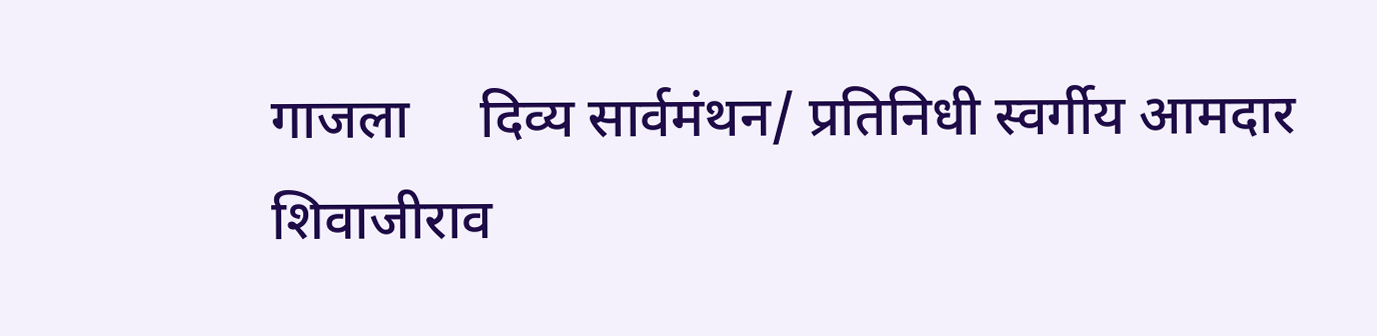गाजला     दिव्य सार्वमंथन/ प्रतिनिधी स्वर्गीय आमदार शिवाजीराव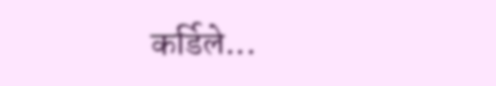कर्डिले...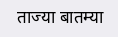ताज्या बातम्या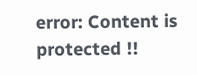error: Content is protected !!